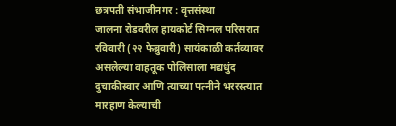छत्रपती संभाजीनगर : वृत्तसंस्था
जालना रोडवरील हायकोर्ट सिग्नल परिसरात रविवारी (२२ फेब्रुवारी) सायंकाळी कर्तव्यावर असलेल्या वाहतूक पोलिसाला मद्यधुंद दुचाकीस्वार आणि त्याच्या पत्नीने भररस्त्यात मारहाण केल्याची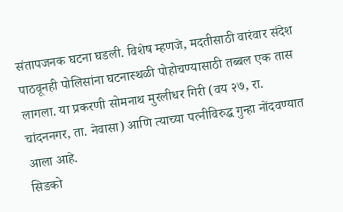संतापजनक घटना घडली. विशेष म्हणजे, मदतीसाठी वारंवार संदेश पाठवूनही पोलिसांना घटनास्थळी पोहोचण्यासाठी तब्बल एक तास लागला. या प्रकरणी सोमनाथ मुरलीधर गिरी (वय २७, रा. चांदननगर, ता. नेवासा) आणि त्याच्या पत्नीविरुद्ध गुन्हा नोंदवण्यात आला आहे.
सिडको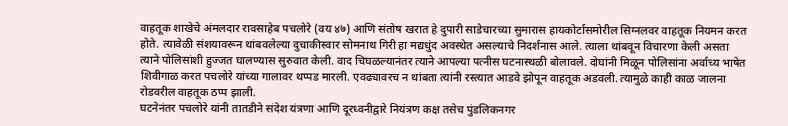वाहतूक शाखेचे अंमलदार रावसाहेब पचलोरे (वय ४७) आणि संतोष खरात हे दुपारी साडेचारच्या सुमारास हायकोर्टासमोरील सिग्नलवर वाहतूक नियमन करत होते. त्यावेळी संशयावरून थांबवलेल्या दुचाकीस्वार सोमनाथ गिरी हा मद्यधुंद अवस्थेत असल्याचे निदर्शनास आले. त्याला थांबवून विचारणा केली असता त्याने पोलिसांशी हुज्जत घालण्यास सुरुवात केली. वाद चिघळल्यानंतर त्याने आपल्या पत्नीस घटनास्थळी बोलावले. दोघांनी मिळून पोलिसांना अर्वाच्य भाषेत शिवीगाळ करत पचलोरे यांच्या गालावर थप्पड मारली. एवढ्यावरच न थांबता त्यांनी रस्त्यात आडवे झोपून वाहतूक अडवली. त्यामुळे काही काळ जालना रोडवरील वाहतूक ठप्प झाली.
घटनेनंतर पचलोरे यांनी तातडीने संदेश यंत्रणा आणि दूरध्वनीद्वारे नियंत्रण कक्ष तसेच पुंडलिकनगर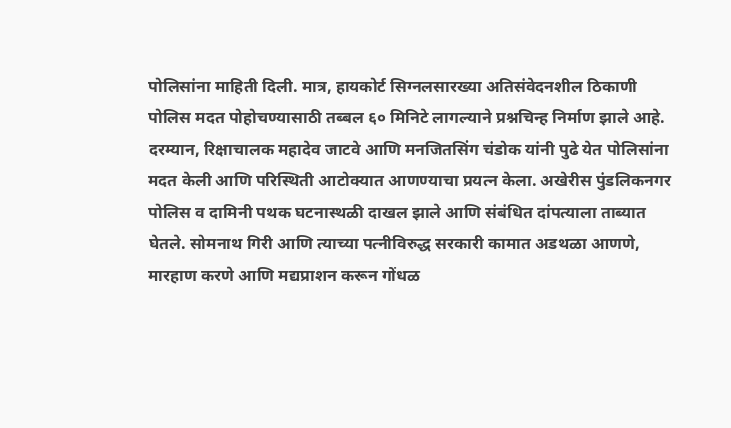पोलिसांना माहिती दिली. मात्र, हायकोर्ट सिग्नलसारख्या अतिसंवेदनशील ठिकाणी पोलिस मदत पोहोचण्यासाठी तब्बल ६० मिनिटे लागल्याने प्रश्नचिन्ह निर्माण झाले आहे. दरम्यान, रिक्षाचालक महादेव जाटवे आणि मनजितसिंग चंडोक यांनी पुढे येत पोलिसांना मदत केली आणि परिस्थिती आटोक्यात आणण्याचा प्रयत्न केला. अखेरीस पुंडलिकनगर पोलिस व दामिनी पथक घटनास्थळी दाखल झाले आणि संबंधित दांपत्याला ताब्यात घेतले. सोमनाथ गिरी आणि त्याच्या पत्नीविरुद्ध सरकारी कामात अडथळा आणणे, मारहाण करणे आणि मद्यप्राशन करून गोंधळ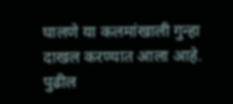घालणे या कलमांखाली गुन्हा दाखल करण्यात आला आहे. पुढील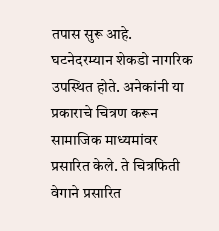तपास सुरू आहे.
घटनेदरम्यान शेकडो नागरिक उपस्थित होते. अनेकांनी या प्रकाराचे चित्रण करून सामाजिक माध्यमांवर प्रसारित केले. ते चित्रफिती वेगाने प्रसारित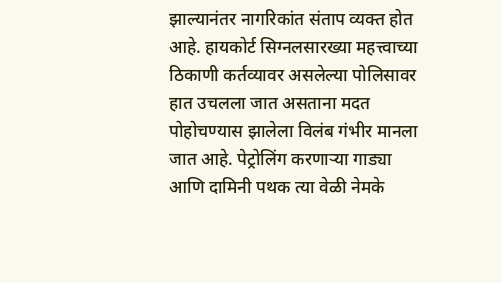झाल्यानंतर नागरिकांत संताप व्यक्त होत आहे. हायकोर्ट सिग्नलसारख्या महत्त्वाच्या ठिकाणी कर्तव्यावर असलेल्या पोलिसावर हात उचलला जात असताना मदत पोहोचण्यास झालेला विलंब गंभीर मानला जात आहे. पेट्रोलिंग करणाऱ्या गाड्या आणि दामिनी पथक त्या वेळी नेमके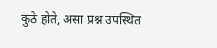कुठे होते, असा प्रश्न उपस्थित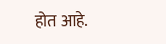होत आहे.